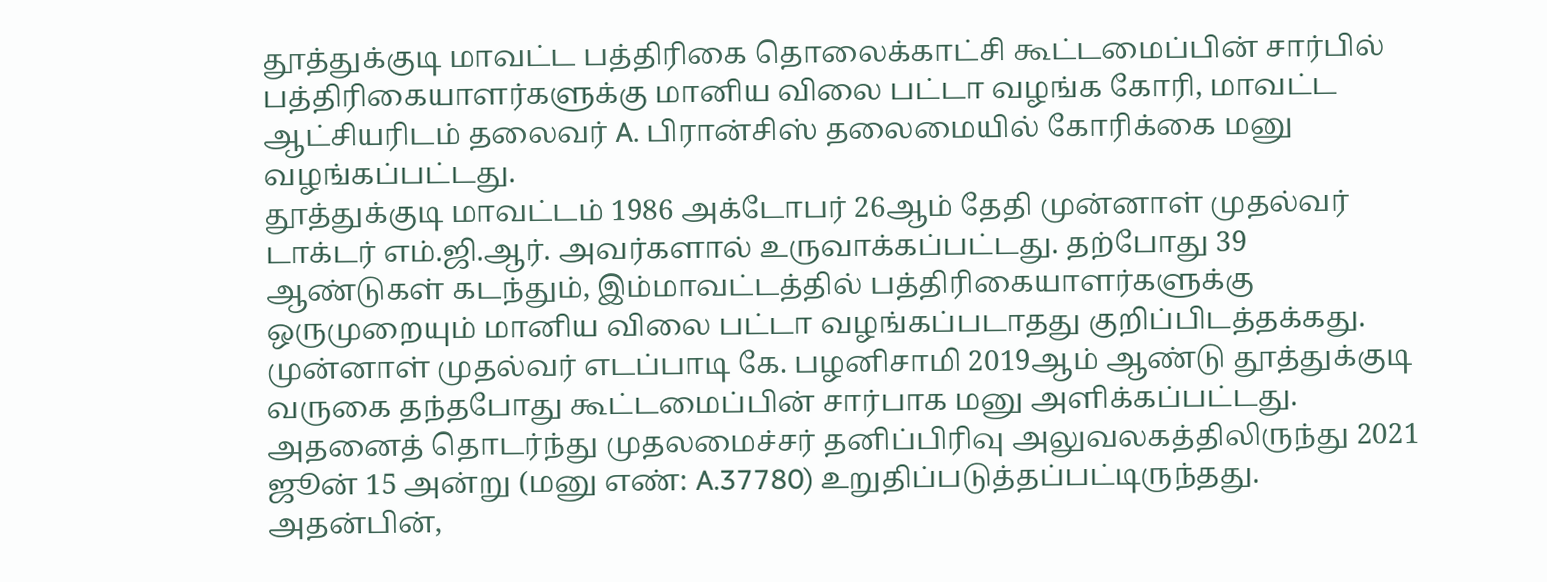தூத்துக்குடி மாவட்ட பத்திரிகை தொலைக்காட்சி கூட்டமைப்பின் சார்பில் பத்திரிகையாளர்களுக்கு மானிய விலை பட்டா வழங்க கோரி, மாவட்ட ஆட்சியரிடம் தலைவர் A. பிரான்சிஸ் தலைமையில் கோரிக்கை மனு வழங்கப்பட்டது.
தூத்துக்குடி மாவட்டம் 1986 அக்டோபர் 26ஆம் தேதி முன்னாள் முதல்வர் டாக்டர் எம்.ஜி.ஆர். அவர்களால் உருவாக்கப்பட்டது. தற்போது 39 ஆண்டுகள் கடந்தும், இம்மாவட்டத்தில் பத்திரிகையாளர்களுக்கு ஒருமுறையும் மானிய விலை பட்டா வழங்கப்படாதது குறிப்பிடத்தக்கது.
முன்னாள் முதல்வர் எடப்பாடி கே. பழனிசாமி 2019ஆம் ஆண்டு தூத்துக்குடி வருகை தந்தபோது கூட்டமைப்பின் சார்பாக மனு அளிக்கப்பட்டது. அதனைத் தொடர்ந்து முதலமைச்சர் தனிப்பிரிவு அலுவலகத்திலிருந்து 2021 ஜூன் 15 அன்று (மனு எண்: A.37780) உறுதிப்படுத்தப்பட்டிருந்தது.
அதன்பின்,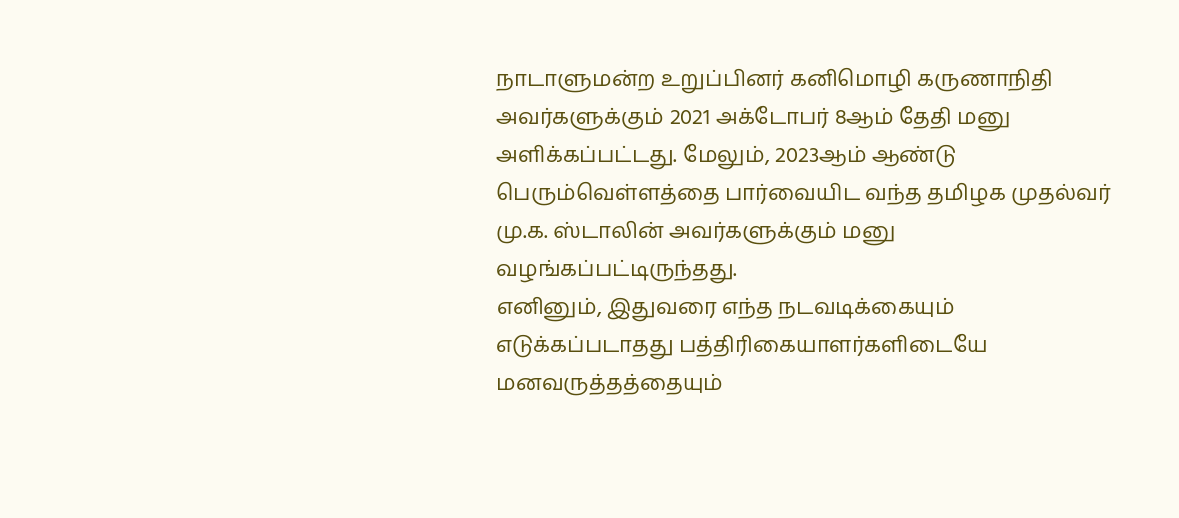நாடாளுமன்ற உறுப்பினர் கனிமொழி கருணாநிதி அவர்களுக்கும் 2021 அக்டோபர் 8ஆம் தேதி மனு அளிக்கப்பட்டது. மேலும், 2023ஆம் ஆண்டு பெரும்வெள்ளத்தை பார்வையிட வந்த தமிழக முதல்வர் மு.க. ஸ்டாலின் அவர்களுக்கும் மனு வழங்கப்பட்டிருந்தது.
எனினும், இதுவரை எந்த நடவடிக்கையும் எடுக்கப்படாதது பத்திரிகையாளர்களிடையே மனவருத்தத்தையும்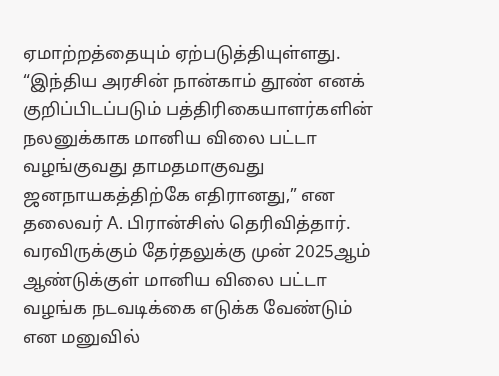ஏமாற்றத்தையும் ஏற்படுத்தியுள்ளது.
“இந்திய அரசின் நான்காம் தூண் எனக் குறிப்பிடப்படும் பத்திரிகையாளர்களின் நலனுக்காக மானிய விலை பட்டா வழங்குவது தாமதமாகுவது ஜனநாயகத்திற்கே எதிரானது,” என தலைவர் A. பிரான்சிஸ் தெரிவித்தார்.
வரவிருக்கும் தேர்தலுக்கு முன் 2025ஆம் ஆண்டுக்குள் மானிய விலை பட்டா வழங்க நடவடிக்கை எடுக்க வேண்டும் என மனுவில்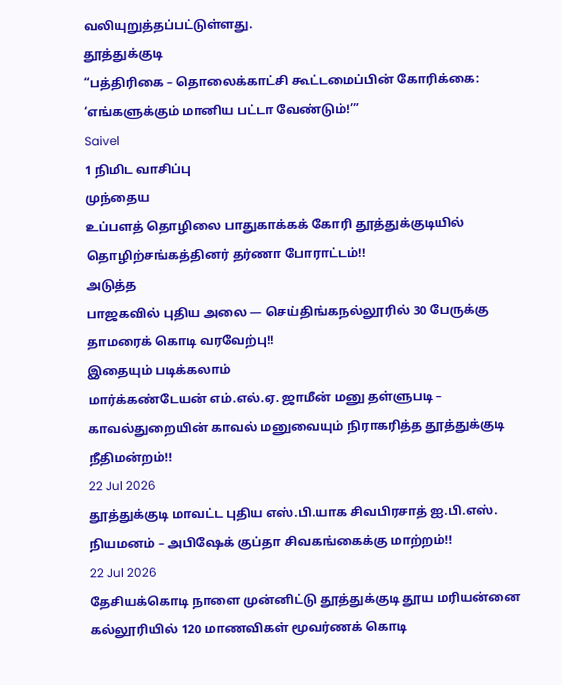வலியுறுத்தப்பட்டுள்ளது.
தூத்துக்குடி
“பத்திரிகை – தொலைக்காட்சி கூட்டமைப்பின் கோரிக்கை: ‘எங்களுக்கும் மானிய பட்டா வேண்டும்!’”
Saivel
1 நிமிட வாசிப்பு
முந்தைய
உப்பளத் தொழிலை பாதுகாக்கக் கோரி தூத்துக்குடியில் தொழிற்சங்கத்தினர் தர்ணா போராட்டம்!!
அடுத்த
பாஜகவில் புதிய அலை — செய்திங்கநல்லூரில் 30 பேருக்கு தாமரைக் கொடி வரவேற்பு!!
இதையும் படிக்கலாம்
மார்க்கண்டேயன் எம்.எல்.ஏ. ஜாமீன் மனு தள்ளுபடி – காவல்துறையின் காவல் மனுவையும் நிராகரித்த தூத்துக்குடி நீதிமன்றம்!!
22 Jul 2026
தூத்துக்குடி மாவட்ட புதிய எஸ்.பி.யாக சிவபிரசாத் ஐ.பி.எஸ். நியமனம் – அபிஷேக் குப்தா சிவகங்கைக்கு மாற்றம்!!
22 Jul 2026
தேசியக்கொடி நாளை முன்னிட்டு தூத்துக்குடி தூய மரியன்னை கல்லூரியில் 120 மாணவிகள் மூவர்ணக் கொடி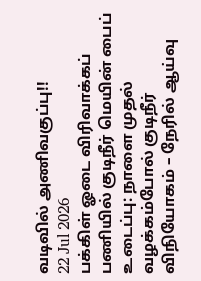வடிவில் அணிவகுப்பு!!
22 Jul 2026
பக்கிள் ஓடை விரிவாக்கப் பணியில் குடிநீர் மெயின் பைப் உடைப்பு: நாளை முதல் வழக்கம்போல் குடிநீர் விநியோகம் – நேரில் ஆய்வு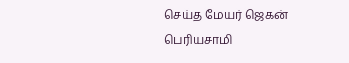செய்த மேயர் ஜெகன் பெரியசாமி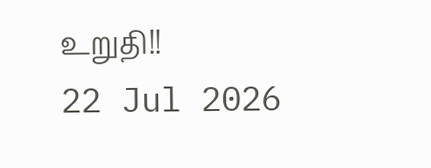உறுதி!!
22 Jul 2026